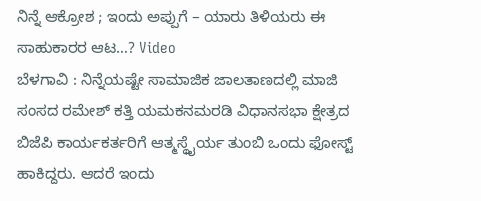ನಿನ್ನೆ ಆಕ್ರೋಶ ; ಇಂದು ಅಪ್ಪುಗೆ – ಯಾರು ತಿಳಿಯರು ಈ ಸಾಹುಕಾರರ ಆಟ…? Video
ಬೆಳಗಾವಿ : ನಿನ್ನೆಯಷ್ಟೇ ಸಾಮಾಜಿಕ ಜಾಲತಾಣದಲ್ಲಿ ಮಾಜಿ ಸಂಸದ ರಮೇಶ್ ಕತ್ತಿ ಯಮಕನಮರಡಿ ವಿಧಾನಸಭಾ ಕ್ಷೇತ್ರದ ಬಿಜೆಪಿ ಕಾರ್ಯಕರ್ತರಿಗೆ ಆತ್ಮಸ್ಥೈರ್ಯ ತುಂಬಿ ಒಂದು ಫೋಸ್ಟ್ ಹಾಕಿದ್ದರು. ಆದರೆ ಇಂದು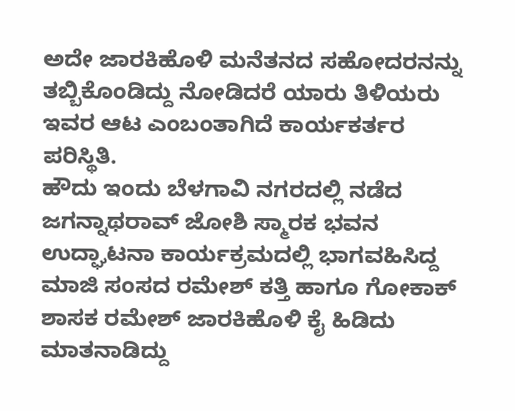ಅದೇ ಜಾರಕಿಹೊಳಿ ಮನೆತನದ ಸಹೋದರನನ್ನು ತಬ್ಬಿಕೊಂಡಿದ್ದು ನೋಡಿದರೆ ಯಾರು ತಿಳಿಯರು ಇವರ ಆಟ ಎಂಬಂತಾಗಿದೆ ಕಾರ್ಯಕರ್ತರ ಪರಿಸ್ಥಿತಿ.
ಹೌದು ಇಂದು ಬೆಳಗಾವಿ ನಗರದಲ್ಲಿ ನಡೆದ ಜಗನ್ನಾಥರಾವ್ ಜೋಶಿ ಸ್ಮಾರಕ ಭವನ ಉದ್ಘಾಟನಾ ಕಾರ್ಯಕ್ರಮದಲ್ಲಿ ಭಾಗವಹಿಸಿದ್ದ ಮಾಜಿ ಸಂಸದ ರಮೇಶ್ ಕತ್ತಿ ಹಾಗೂ ಗೋಕಾಕ್ ಶಾಸಕ ರಮೇಶ್ ಜಾರಕಿಹೊಳಿ ಕೈ ಹಿಡಿದು ಮಾತನಾಡಿದ್ದು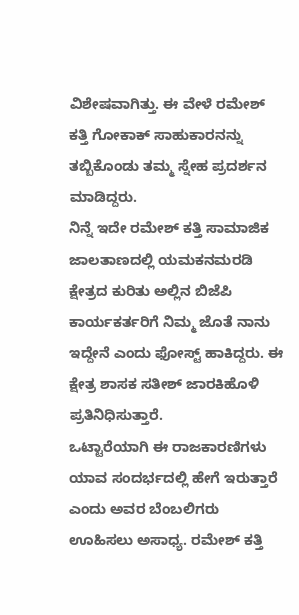ವಿಶೇಷವಾಗಿತ್ತು. ಈ ವೇಳೆ ರಮೇಶ್ ಕತ್ತಿ ಗೋಕಾಕ್ ಸಾಹುಕಾರನನ್ನು ತಬ್ಬಿಕೊಂಡು ತಮ್ಮ ಸ್ನೇಹ ಪ್ರದರ್ಶನ ಮಾಡಿದ್ದರು.
ನಿನ್ನೆ ಇದೇ ರಮೇಶ್ ಕತ್ತಿ ಸಾಮಾಜಿಕ ಜಾಲತಾಣದಲ್ಲಿ ಯಮಕನಮರಡಿ ಕ್ಷೇತ್ರದ ಕುರಿತು ಅಲ್ಲಿನ ಬಿಜೆಪಿ ಕಾರ್ಯಕರ್ತರಿಗೆ ನಿಮ್ಮ ಜೊತೆ ನಾನು ಇದ್ದೇನೆ ಎಂದು ಫೋಸ್ಟ್ ಹಾಕಿದ್ದರು. ಈ ಕ್ಷೇತ್ರ ಶಾಸಕ ಸತೀಶ್ ಜಾರಕಿಹೊಳಿ ಪ್ರತಿನಿಧಿಸುತ್ತಾರೆ.
ಒಟ್ಟಾರೆಯಾಗಿ ಈ ರಾಜಕಾರಣಿಗಳು ಯಾವ ಸಂದರ್ಭದಲ್ಲಿ ಹೇಗೆ ಇರುತ್ತಾರೆ ಎಂದು ಅವರ ಬೆಂಬಲಿಗರು ಊಹಿಸಲು ಅಸಾಧ್ಯ. ರಮೇಶ್ ಕತ್ತಿ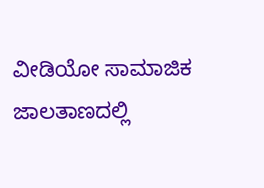ವೀಡಿಯೋ ಸಾಮಾಜಿಕ ಜಾಲತಾಣದಲ್ಲಿ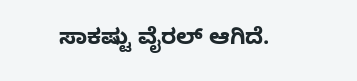ಸಾಕಷ್ಟು ವೈರಲ್ ಆಗಿದೆ.